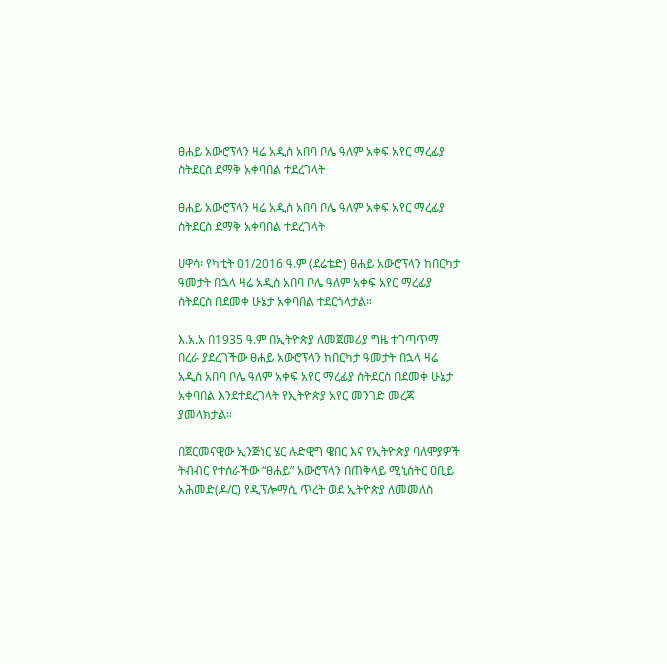ፀሐይ አውሮፕላን ዛሬ አዲስ አበባ ቦሌ ዓለም አቀፍ አየር ማረፊያ ስትደርስ ደማቅ አቀባበል ተደረገላት

ፀሐይ አውሮፕላን ዛሬ አዲስ አበባ ቦሌ ዓለም አቀፍ አየር ማረፊያ ስትደርስ ደማቅ አቀባበል ተደረገላት

ሀዋሳ፡ የካቲት 01/2016 ዓ.ም (ደሬቴድ) ፀሐይ አውሮፕላን ከበርካታ ዓመታት በኋላ ዛሬ አዲስ አበባ ቦሌ ዓለም አቀፍ አየር ማረፊያ ስትደርስ በደመቀ ሁኔታ አቀባበል ተደርጎላታል።

እ.አ.አ በ1935 ዓ.ም በኢትዮጵያ ለመጀመሪያ ግዜ ተገጣጥማ በረራ ያደረገችው ፀሐይ አውሮፕላን ከበርካታ ዓመታት በኋላ ዛሬ አዲስ አበባ ቦሌ ዓለም አቀፍ አየር ማረፊያ ስትደርስ በደመቀ ሁኔታ አቀባበል እንደተደረገላት የኢትዮጵያ አየር መንገድ መረጃ ያመላክታል።

በጀርመናዊው ኢንጅነር ሄር ሉድዊግ ዌበር እና የኢትዮጵያ ባለሞያዎች ትብብር የተሰራችው “ፀሐይ” አውሮፕላን በጠቅላይ ሚኒስትር ዐቢይ አሕመድ(ዶ/ር) የዲፕሎማሲ ጥረት ወደ ኢትዮጵያ ለመመለስ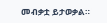መብቃቷ ይታወቃል።